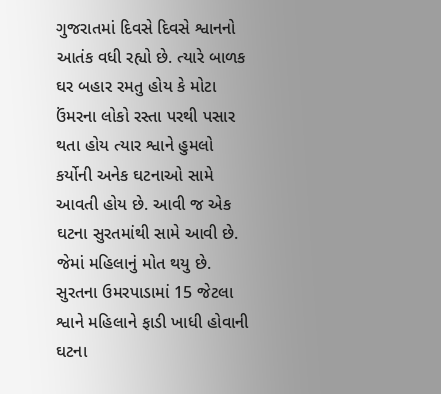ગુજરાતમાં દિવસે દિવસે શ્વાનનો આતંક વધી રહ્યો છે. ત્યારે બાળક ઘર બહાર રમતુ હોય કે મોટા ઉંમરના લોકો રસ્તા પરથી પસાર થતા હોય ત્યાર શ્વાને હુમલો કર્યોની અનેક ઘટનાઓ સામે આવતી હોય છે. આવી જ એક ઘટના સુરતમાંથી સામે આવી છે. જેમાં મહિલાનું મોત થયુ છે.
સુરતના ઉમરપાડામાં 15 જેટલા શ્વાને મહિલાને ફાડી ખાધી હોવાની ઘટના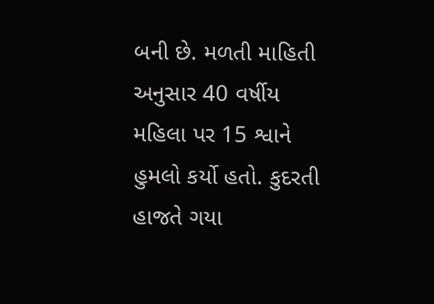બની છે. મળતી માહિતી અનુસાર 40 વર્ષીય મહિલા પર 15 શ્વાને હુમલો કર્યો હતો. કુદરતી હાજતે ગયા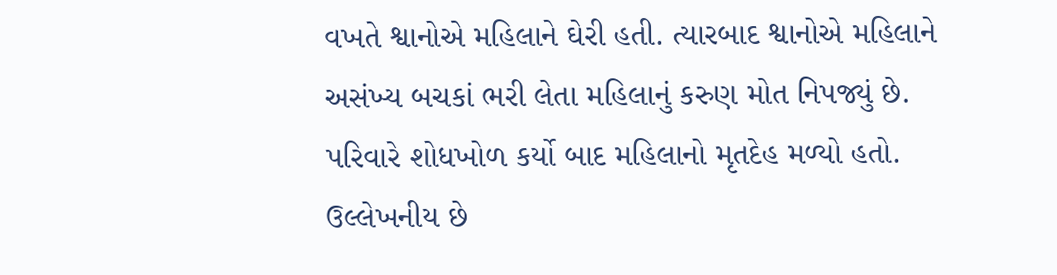વખતે શ્વાનોએ મહિલાને ઘેરી હતી. ત્યારબાદ શ્વાનોએ મહિલાને અસંખ્ય બચકાં ભરી લેતા મહિલાનું કરુણ મોત નિપજ્યું છે. પરિવારે શોધખોળ કર્યો બાદ મહિલાનો મૃતદેહ મળ્યો હતો.
ઉલ્લેખનીય છે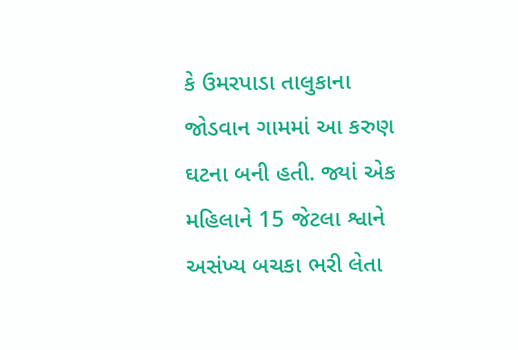કે ઉમરપાડા તાલુકાના જોડવાન ગામમાં આ કરુણ ઘટના બની હતી. જ્યાં એક મહિલાને 15 જેટલા શ્વાને અસંખ્ય બચકા ભરી લેતા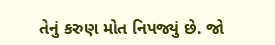તેનું કરુણ મોત નિપજ્યું છે. જો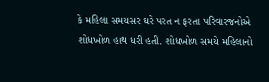કે મહિલા સમયસર ઘરે પરત ન ફરતા પરિવારજનોએ શોધખોળ હાથ ધરી હતી. શોધખોળ સમયે મહિલાનો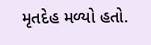મૃતદેહ મળ્યો હતો.